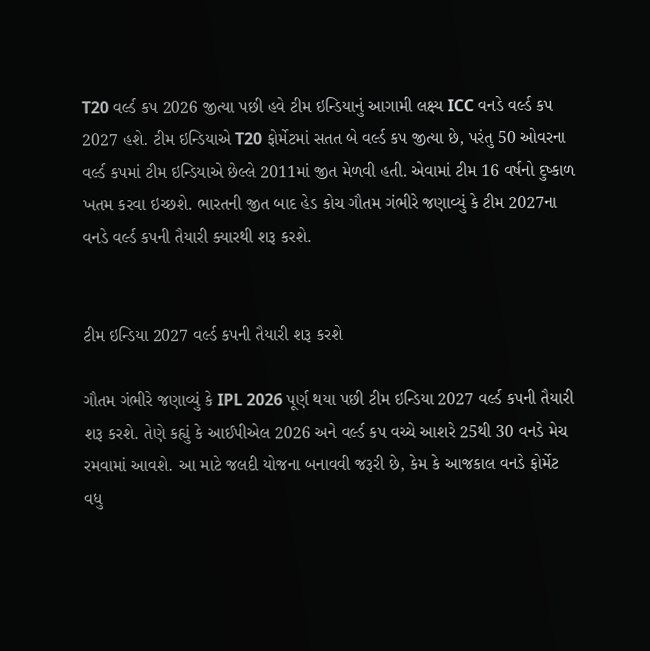T20 વર્લ્ડ કપ 2026 જીત્યા પછી હવે ટીમ ઇન્ડિયાનું આગામી લક્ષ્ય ICC વનડે વર્લ્ડ કપ 2027 હશે. ટીમ ઇન્ડિયાએ T20 ફોર્મેટમાં સતત બે વર્લ્ડ કપ જીત્યા છે, પરંતુ 50 ઓવરના વર્લ્ડ કપમાં ટીમ ઇન્ડિયાએ છેલ્લે 2011માં જીત મેળવી હતી. એવામાં ટીમ 16 વર્ષનો દુષ્કાળ ખતમ કરવા ઇચ્છશે. ભારતની જીત બાદ હેડ કોચ ગૌતમ ગંભીરે જણાવ્યું કે ટીમ 2027ના વનડે વર્લ્ડ કપની તૈયારી ક્યારથી શરૂ કરશે.


ટીમ ઇન્ડિયા 2027 વર્લ્ડ કપની તૈયારી શરૂ કરશે

ગૌતમ ગંભીરે જણાવ્યું કે IPL 2026 પૂર્ણ થયા પછી ટીમ ઇન્ડિયા 2027 વર્લ્ડ કપની તૈયારી શરૂ કરશે. તેણે કહ્યું કે આઈપીએલ 2026 અને વર્લ્ડ કપ વચ્ચે આશરે 25થી 30 વનડે મેચ રમવામાં આવશે. આ માટે જલદી યોજના બનાવવી જરૂરી છે, કેમ કે આજકાલ વનડે ફોર્મેટ વધુ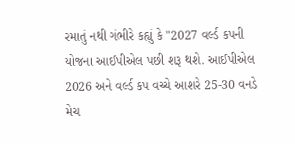રમાતું નથી ગંભીરે કહ્યું કે "2027 વર્લ્ડ કપની યોજના આઈપીએલ પછી શરૂ થશે. આઈપીએલ 2026 અને વર્લ્ડ કપ વચ્ચે આશરે 25-30 વનડે મેચ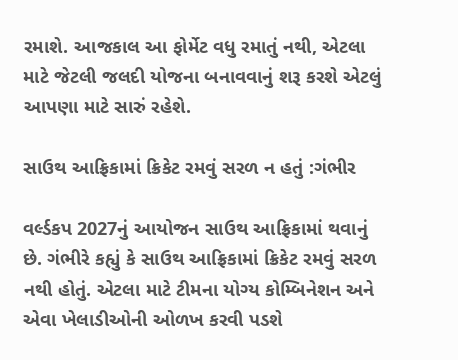રમાશે. આજકાલ આ ફોર્મેટ વધુ રમાતું નથી, એટલા માટે જેટલી જલદી યોજના બનાવવાનું શરૂ કરશે એટલું આપણા માટે સારું રહેશે.

સાઉથ આફ્રિકામાં ક્રિકેટ રમવું સરળ ન હતું :ગંભીર

વર્લ્ડકપ 2027નું આયોજન સાઉથ આફ્રિકામાં થવાનું છે. ગંભીરે કહ્યું કે સાઉથ આફ્રિકામાં ક્રિકેટ રમવું સરળ નથી હોતું. એટલા માટે ટીમના યોગ્ય કોમ્બિનેશન અને એવા ખેલાડીઓની ઓળખ કરવી પડશે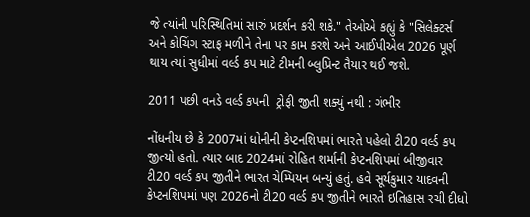જે ત્યાંની પરિસ્થિતિમાં સારું પ્રદર્શન કરી શકે." તેઓએ કહ્યું કે "સિલેક્ટર્સ અને કોચિંગ સ્ટાફ મળીને તેના પર કામ કરશે અને આઈપીએલ 2026 પૂર્ણ થાય ત્યાં સુધીમાં વર્લ્ડ કપ માટે ટીમની બ્લુપ્રિન્ટ તૈયાર થઈ જશે.

2011 પછી વનડે વર્લ્ડ કપની  ટ્રોફી જીતી શક્યું નથી : ગંભીર

નોંધનીય છે કે 2007માં ધોનીની કેપ્ટનશિપમાં ભારતે પહેલો ટી20 વર્લ્ડ કપ જીત્યો હતો. ત્યાર બાદ 2024માં રોહિત શર્માની કેપ્ટનશિપમાં બીજીવાર ટી20 વર્લ્ડ કપ જીતીને ભારત ચેમ્પિયન બન્યું હતું. હવે સૂર્યકુમાર યાદવની કેપ્ટનશિપમાં પણ 2026નો ટી20 વર્લ્ડ કપ જીતીને ભારતે ઇતિહાસ રચી દીધો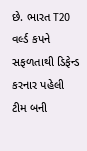છે. ભારત T20 વર્લ્ડ કપને સફળતાથી ડિફેન્ડ કરનાર પહેલી ટીમ બની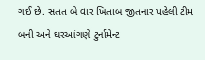ગઈ છે. સતત બે વાર ખિતાબ જીતનાર પહેલી ટીમ બની અને ઘરઆંગણે ટુર્નામેન્ટ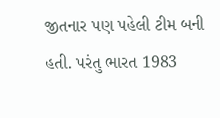જીતનાર પણ પહેલી ટીમ બની હતી. પરંતુ ભારત 1983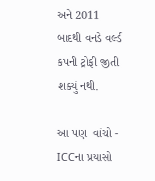અને 2011 બાદથી વનડે વર્લ્ડ કપની ટ્રોફી જીતી શક્યું નથી.

આ પણ  વાંચો - ICCના પ્રયાસો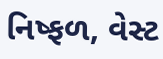નિષ્ફળ, વેસ્ટ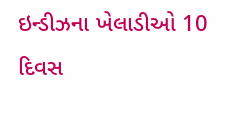ઇન્ડીઝના ખેલાડીઓ 10 દિવસ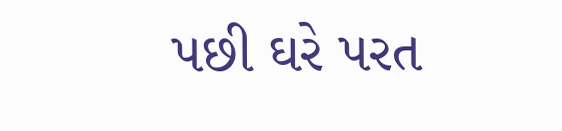પછી ઘરે પરત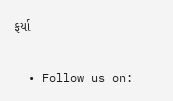ફર્યા


  • Follow us on: